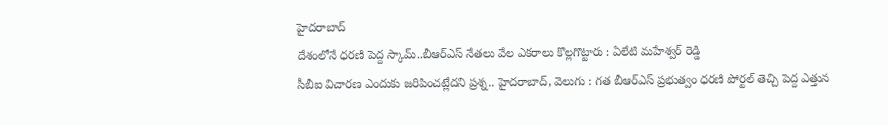హైదరాబాద్
దేశంలోనే ధరణి పెద్ద స్కామ్..బీఆర్ఎస్ నేతలు వేల ఎకరాలు కొల్లగొట్టారు : ఏలేటి మహేశ్వర్ రెడ్డి
సీబీఐ విచారణ ఎందుకు జరిపించట్లేదని ప్రశ్న.. హైదరాబాద్, వెలుగు : గత బీఆర్ఎస్ ప్రభుత్వం ధరణి పోర్టల్ తెచ్చి పెద్ద ఎత్తున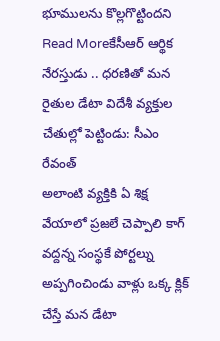భూములను కొల్లగొట్టిందని
Read Moreకేసీఆర్ ఆర్థిక నేరస్తుడు .. ధరణితో మన రైతుల డేటా విదేశీ వ్యక్తుల చేతుల్లో పెట్టిండు: సీఎం రేవంత్
అలాంటి వ్యక్తికి ఏ శిక్ష వేయాలో ప్రజలే చెప్పాలి కాగ్ వద్దన్న సంస్థకే పోర్టల్ను అప్పగించిండు వాళ్లు ఒక్క క్లిక్ చేస్తే మన డేటా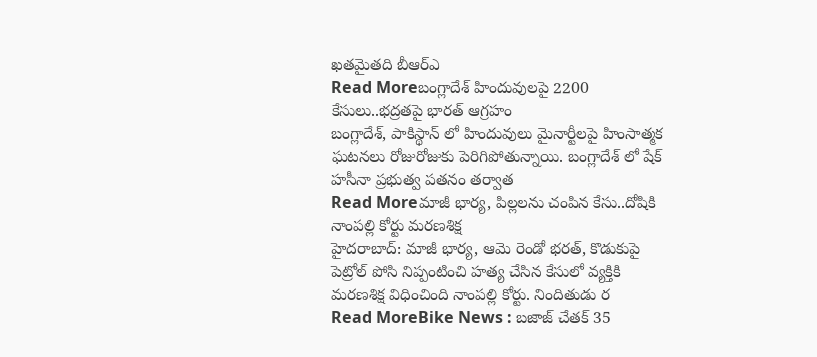ఖతమైతది బీఆర్ఎ
Read Moreబంగ్లాదేశ్ హిందువులపై 2200 కేసులు..భద్రతపై భారత్ ఆగ్రహం
బంగ్లాదేశ్, పాకిస్థాన్ లో హిందువులు మైనార్టీలపై హింసాత్మక ఘటనలు రోజురోజుకు పెరిగిపోతున్నాయి. బంగ్లాదేశ్ లో షేక్ హసీనా ప్రభుత్వ పతనం తర్వాత
Read Moreమాజీ భార్య, పిల్లలను చంపిన కేసు..దోషికి నాంపల్లి కోర్టు మరణశిక్ష
హైదరాబాద్: మాజీ భార్య, ఆమె రెండో భరత్, కొడుకుపై పెట్రోల్ పోసి నిప్పంటించి హత్య చేసిన కేసులో వ్యక్తికి మరణశిక్ష విధించింది నాంపల్లి కోర్టు. నిందితుడు ర
Read MoreBike News : బజాజ్ చేతక్ 35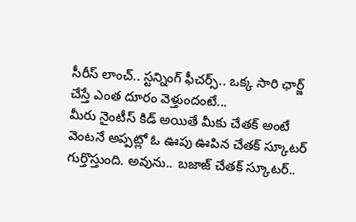సీరీస్ లాంచ్.. స్టన్నింగ్ ఫీచర్స్.. ఒక్క సారి ఛార్జ్ చేస్తే ఎంత దూరం వెళ్తుందంటే...
మీరు నైంటీస్ కిడ్ అయితే మీకు చేతక్ అంటే వెంటనే అప్పట్లో ఓ ఊపు ఊపిన చేతక్ స్కూటర్ గుర్తొస్తుంది. అవును.. బజాజ్ చేతక్ స్కూటర్..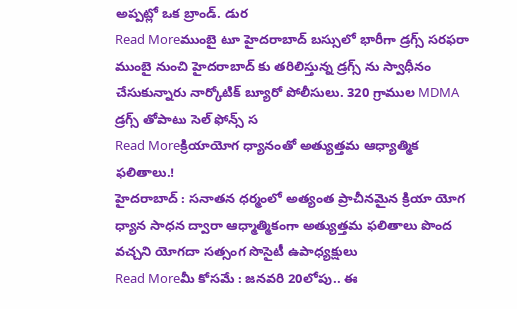అప్పట్లో ఒక బ్రాండ్. డుర
Read Moreముంబై టూ హైదరాబాద్ బస్సులో భారీగా డ్రగ్స్ సరఫరా
ముంబై నుంచి హైదరాబాద్ కు తరిలిస్తున్న డ్రగ్స్ ను స్వాధీనం చేసుకున్నారు నార్కోటిక్ బ్యూరో పోలీసులు. 320 గ్రాముల MDMA డ్రగ్స్ తోపాటు సెల్ ఫోన్స్ స
Read Moreక్రియాయోగ ధ్యానంతో అత్యుత్తమ ఆధ్యాత్మిక ఫలితాలు.!
హైదరాబాద్ : సనాతన ధర్మంలో అత్యంత ప్రాచీనమైన క్రియా యోగ ధ్యాన సాధన ద్వారా ఆధ్మాత్మికంగా అత్యుత్తమ ఫలితాలు పొంద వచ్చని యోగదా సత్సంగ సొసైటీ ఉపాధ్యక్షులు
Read Moreమీ కోసమే : జనవరి 20లోపు.. ఈ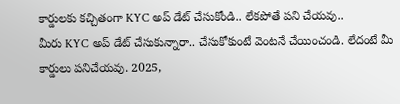కార్డులకు కచ్చితంగా KYC అప్ డేట్ చేసుకోండి.. లేకపోతే పని చేయవు..
మీరు KYC అప్ డేట్ చేసుకున్నారా.. చేసుకోకుంటే వెంటనే చేయించండి. లేదంటే మీ కార్డులు పనిచేయవు. 2025,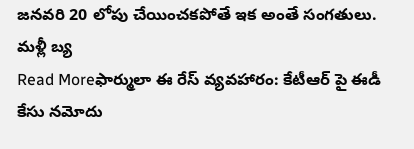జనవరి 20 లోపు చేయించకపోతే ఇక అంతే సంగతులు. మళ్లీ బ్య
Read Moreఫార్ములా ఈ రేస్ వ్యవహారం: కేటీఆర్ పై ఈడీ కేసు నమోదు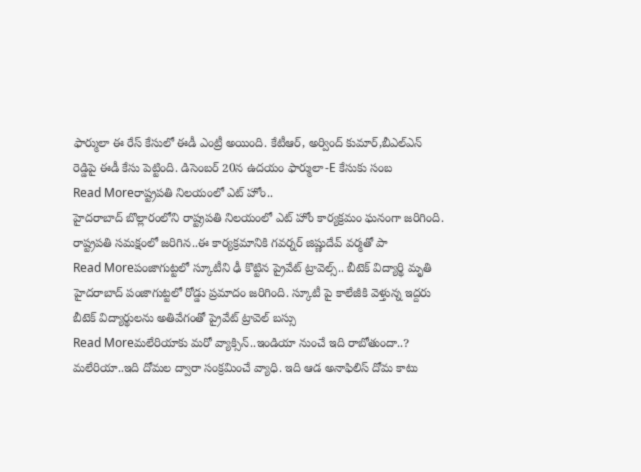ఫార్ములా ఈ రేస్ కేసులో ఈడీ ఎంట్రీ అయింది. కేటీఆర్, అర్వింద్ కుమార్,బీఎల్ఎన్ రెడ్డిపై ఈడీ కేసు పెట్టింది. డిసెంబర్ 20న ఉదయం ఫార్ములా-E కేసుకు సంబ
Read Moreరాష్ట్రపతి నిలయంలో ఎట్ హోం..
హైదరాబాద్ బొల్లారంలోని రాష్ట్రపతి నిలయంలో ఎట్ హోం కార్యక్రమం ఘనంగా జరిగింది. రాష్ట్రపతి సమక్షంలో జరిగిన..ఈ కార్యక్రమానికి గవర్నర్ జిష్ణుదేవ్ వర్మతో పా
Read Moreపంజాగుట్టలో స్కూటీని ఢీ కొట్టిన ప్రైవేట్ ట్రావెల్స్.. బీటెక్ విద్యార్థి మృతి
హైదరాబాద్ పంజాగుట్టలో రోడ్డు ప్రమాదం జరిగింది. స్కూటీ పై కాలేజీకి వెళ్తున్న ఇద్దరు బీటెక్ విద్యార్థులను అతివేగంతో ప్రైవేట్ ట్రావెల్ బస్సు
Read Moreమలేరియాకు మరో వ్యాక్సిన్..ఇండియా నుంచే ఇది రాబోతుందా..?
మలేరియా..ఇది దోమల ద్వారా సంక్రమించే వ్యాధి. ఇది ఆడ అనాఫిలిస్ దోమ కాటు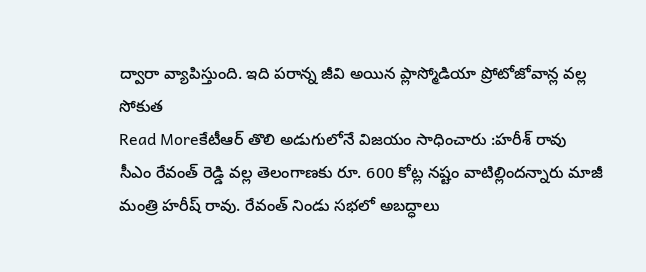ద్వారా వ్యాపిస్తుంది. ఇది పరాన్న జీవి అయిన ప్లాస్మోడియా ప్రోటోజోవాన్ల వల్ల సోకుత
Read Moreకేటీఆర్ తొలి అడుగులోనే విజయం సాధించారు :హరీశ్ రావు
సీఎం రేవంత్ రెడ్డి వల్ల తెలంగాణకు రూ. 600 కోట్ల నష్టం వాటిల్లిందన్నారు మాజీ మంత్రి హరీష్ రావు. రేవంత్ నిండు సభలో అబద్ధాలు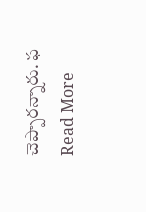చెప్పారన్నారు. ఫ
Read More